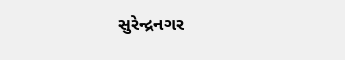સુરેન્દ્રનગર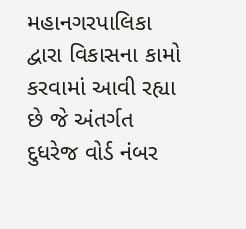મહાનગરપાલિકા દ્વારા વિકાસના કામો કરવામાં આવી રહ્યા છે જે અંતર્ગત દુધરેજ વોર્ડ નંબર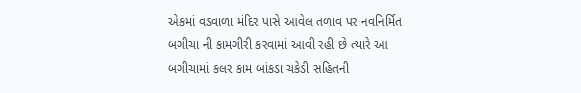એકમાં વડવાળા મંદિર પાસે આવેલ તળાવ પર નવનિર્મિત બગીચા ની કામગીરી કરવામાં આવી રહી છે ત્યારે આ બગીચામાં કલર કામ બાંકડા ચકેડી સહિતની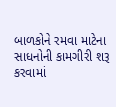બાળકોને રમવા માટેના સાધનોની કામગીરી શરૂ કરવામાં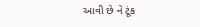આવી છે ને ટૂંક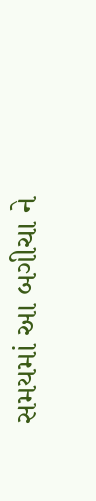સમયમાં આ બગીચા ને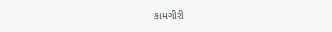કામગીરી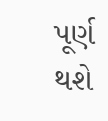પૂર્ણ થશે